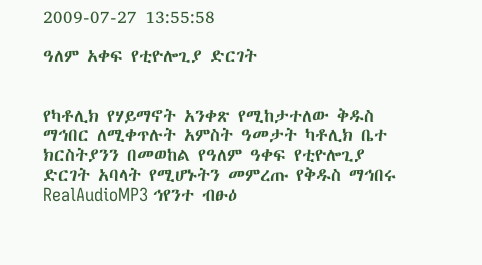2009-07-27 13:55:58

ዓለም አቀፍ የቲዮሎጊያ ድርገት


የካቶሊክ የሃይማኖት አንቀጽ የሚከታተለው ቅዱስ ማኅበር ለሚቀጥሉት አምስት ዓመታት ካቶሊክ ቤተ ክርስትያንን በመወከል የዓለም ዓቀፍ የቲዮሎጊያ ድርገት አባላት የሚሆኑትን መምረጡ የቅዱስ ማኅበሩ RealAudioMP3 ኅየንተ ብፁዕ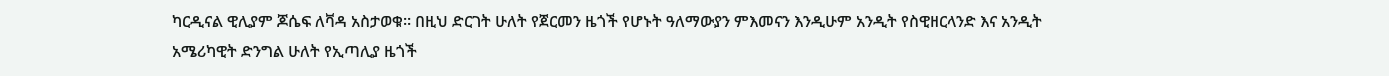ካርዲናል ዊሊያም ጆሴፍ ለቫዳ አስታወቁ። በዚህ ድርገት ሁለት የጀርመን ዜጎች የሆኑት ዓለማውያን ምእመናን እንዲሁም አንዲት የስዊዘርላንድ እና አንዲት አሜሪካዊት ድንግል ሁለት የኢጣሊያ ዜጎች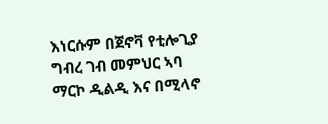እነርሱም በጀኖቫ የቲሎጊያ ግብረ ገብ መምህር ኣባ ማርኮ ዲልዲ እና በሚላኖ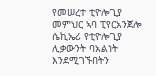የመሠረተ ቲዮሎጊያ መምህር ኣባ ፒየርአንጀሎ ሴኪኤሪ የቲዮሎጊያ ሊቃውንት ባአልነት እንደሚገኙበትን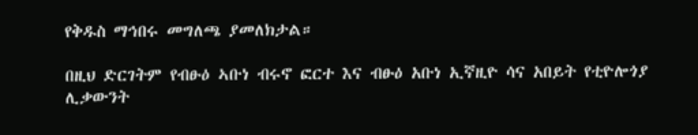የቅዱስ ማኅበሩ መግለጫ ያመለክታል።

በዚህ ድርገትም የብፁዕ ኣቡነ ብሩኖ ፎርተ እና ብፁዕ አቡነ ኢኛዚዮ ሳና አበይት የቲዮሎጎያ ሊቃውንት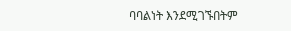ባባልነት እንደሚገኙበትም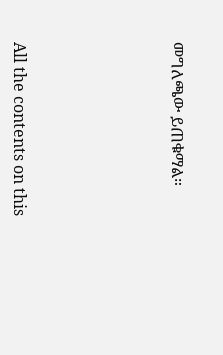መግለጫው ይጠቁማል።








All the contents on this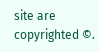site are copyrighted ©.